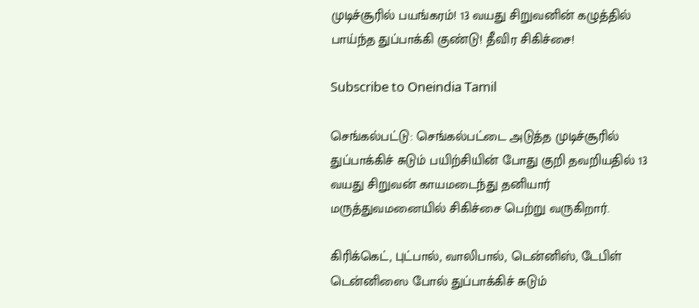முடிச்சூரில் பயங்கரம்! 13 வயது சிறுவனின் கழுத்தில் பாய்ந்த துப்பாக்கி குண்டு! தீவிர சிகிச்சை!

Subscribe to Oneindia Tamil

செங்கல்பட்டு: செங்கல்பட்டை அடுத்த முடிச்சூரில் துப்பாக்கிச் சுடும் பயிற்சியின் போது குறி தவறியதில் 13 வயது சிறுவன் காயமடைந்து தனியார் மருத்துவமனையில் சிகிச்சை பெற்று வருகிறார்.

கிரிக்கெட், புட்பால், வாலிபால், டென்னிஸ், டேபிள் டென்னிஸை போல் துப்பாக்கிச் சுடும்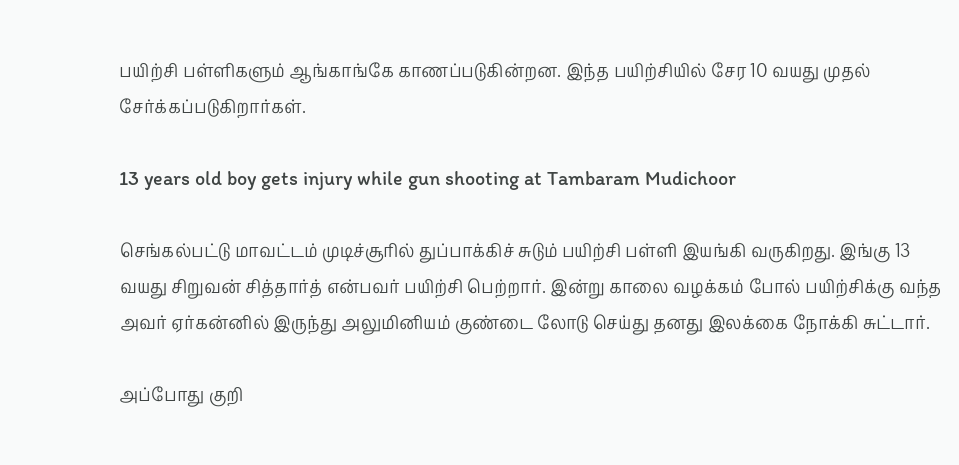பயிற்சி பள்ளிகளும் ஆங்காங்கே காணப்படுகின்றன. இந்த பயிற்சியில் சேர 10 வயது முதல் சேர்க்கப்படுகிறார்கள்.

13 years old boy gets injury while gun shooting at Tambaram Mudichoor

செங்கல்பட்டு மாவட்டம் முடிச்சூரில் துப்பாக்கிச் சுடும் பயிற்சி பள்ளி இயங்கி வருகிறது. இங்கு 13 வயது சிறுவன் சித்தார்த் என்பவர் பயிற்சி பெற்றார். இன்று காலை வழக்கம் போல் பயிற்சிக்கு வந்த அவர் ஏர்கன்னில் இருந்து அலுமினியம் குண்டை லோடு செய்து தனது இலக்கை நோக்கி சுட்டார்.

அப்போது குறி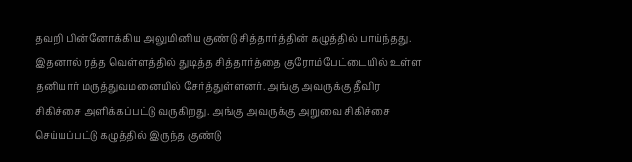தவறி பின்னோக்கிய அலுமினிய குண்டு சித்தார்த்தின் கழுத்தில் பாய்ந்தது. இதனால் ரத்த வெள்ளத்தில் துடித்த சித்தார்த்தை குரோம்பேட்டையில் உள்ள தனியார் மருத்துவமனையில் சேர்த்துள்ளனர். அங்கு அவருக்கு தீவிர சிகிச்சை அளிக்கப்பட்டு வருகிறது. அங்கு அவருக்கு அறுவை சிகிச்சை செய்யப்பட்டு கழுத்தில் இருந்த குண்டு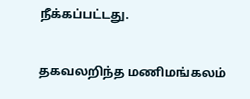நீக்கப்பட்டது.

தகவலறிந்த மணிமங்கலம்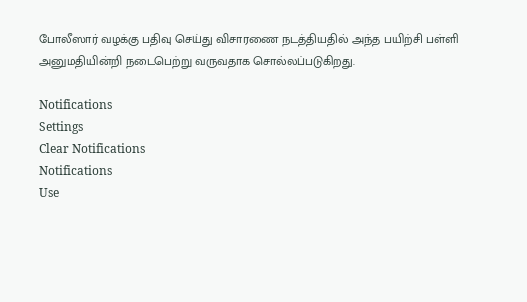போலீஸார் வழக்கு பதிவு செய்து விசாரணை நடத்தியதில் அந்த பயிற்சி பள்ளி அனுமதியின்றி நடைபெற்று வருவதாக சொல்லப்படுகிறது.

Notifications
Settings
Clear Notifications
Notifications
Use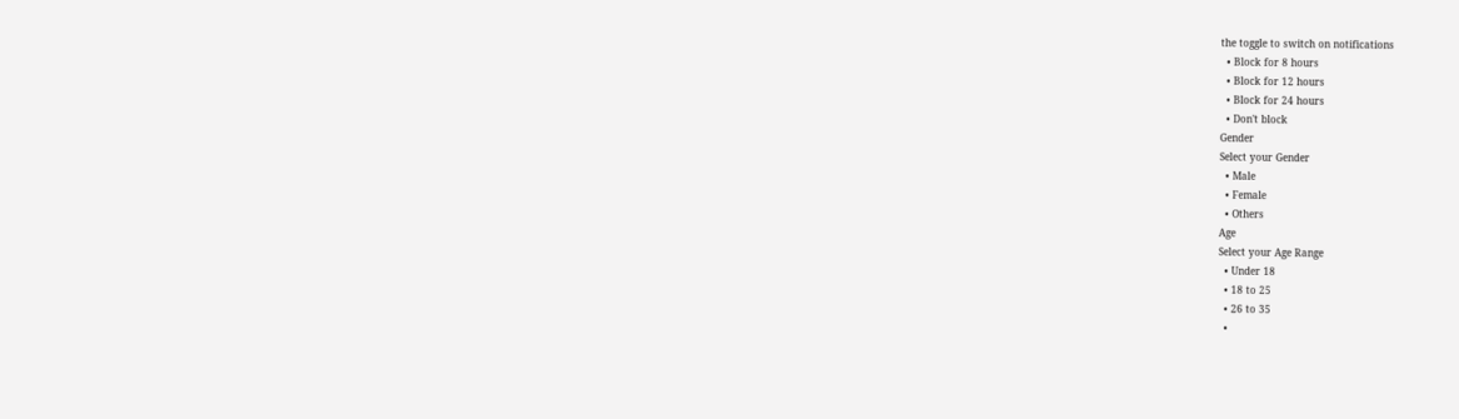the toggle to switch on notifications
  • Block for 8 hours
  • Block for 12 hours
  • Block for 24 hours
  • Don't block
Gender
Select your Gender
  • Male
  • Female
  • Others
Age
Select your Age Range
  • Under 18
  • 18 to 25
  • 26 to 35
  •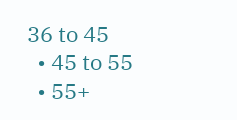36 to 45
  • 45 to 55
  • 55+